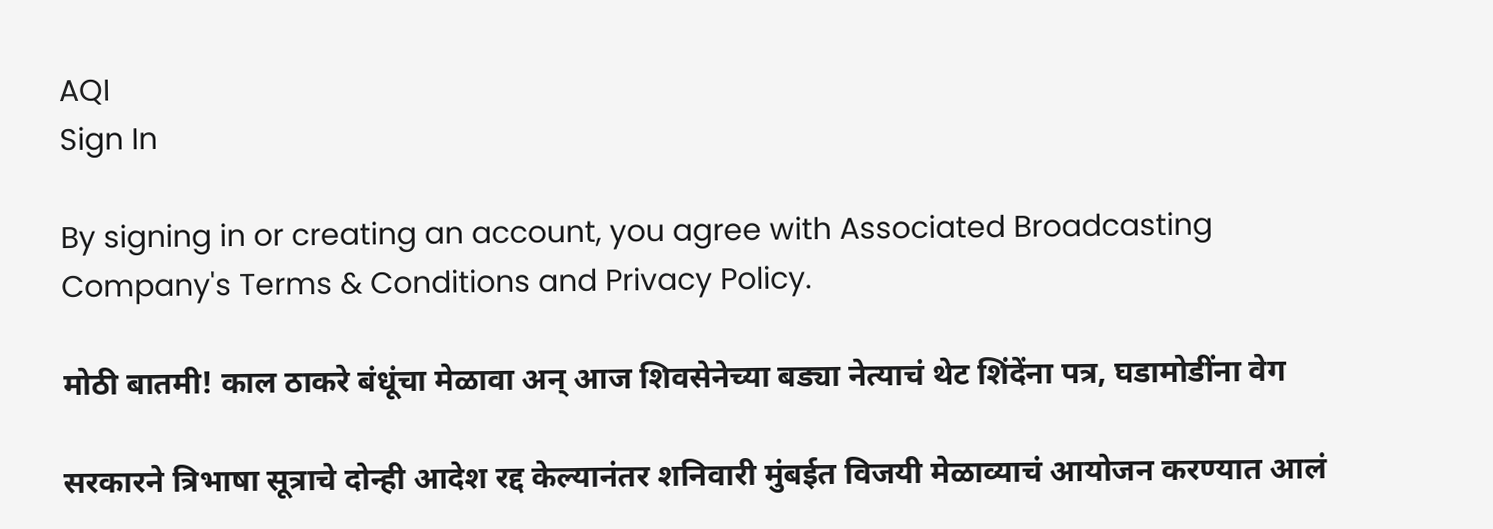AQI
Sign In

By signing in or creating an account, you agree with Associated Broadcasting Company's Terms & Conditions and Privacy Policy.

मोठी बातमी! काल ठाकरे बंधूंचा मेळावा अन् आज शिवसेनेच्या बड्या नेत्याचं थेट शिंदेंना पत्र, घडामोडींना वेग

सरकारने त्रिभाषा सूत्राचे दोन्ही आदेश रद्द केल्यानंतर शनिवारी मुंबईत विजयी मेळाव्याचं आयोजन करण्यात आलं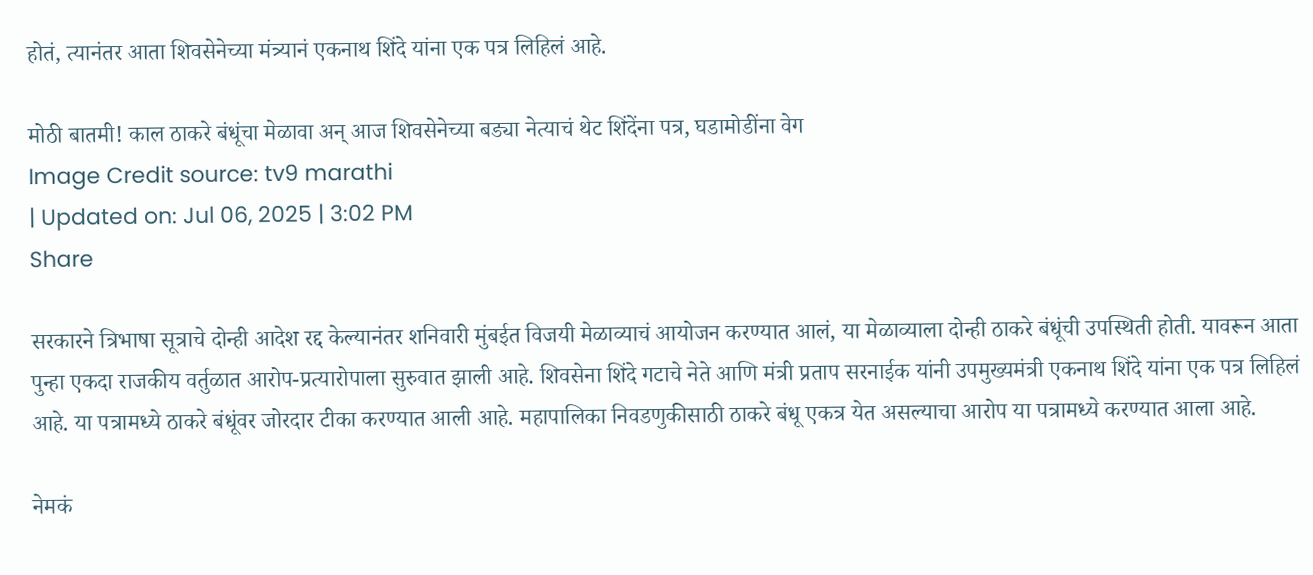होतं, त्यानंतर आता शिवसेनेच्या मंत्र्यानं एकनाथ शिंदे यांना एक पत्र लिहिलं आहे.

मोठी बातमी! काल ठाकरे बंधूंचा मेळावा अन् आज शिवसेनेच्या बड्या नेत्याचं थेट शिंदेंना पत्र, घडामोडींना वेग
Image Credit source: tv9 marathi
| Updated on: Jul 06, 2025 | 3:02 PM
Share

सरकारने त्रिभाषा सूत्राचे दोन्ही आदेश रद्द केल्यानंतर शनिवारी मुंबईत विजयी मेळाव्याचं आयोजन करण्यात आलं, या मेळाव्याला दोन्ही ठाकरे बंधूंची उपस्थिती होती. यावरून आता पुन्हा एकदा राजकीय वर्तुळात आरोप-प्रत्यारोपाला सुरुवात झाली आहे. शिवसेना शिंदे गटाचे नेते आणि मंत्री प्रताप सरनाईक यांनी उपमुख्यमंत्री एकनाथ शिंदे यांना एक पत्र लिहिलं आहे. या पत्रामध्ये ठाकरे बंधूंवर जोरदार टीका करण्यात आली आहे. महापालिका निवडणुकीसाठी ठाकरे बंधू एकत्र येत असल्याचा आरोप या पत्रामध्ये करण्यात आला आहे.

नेमकं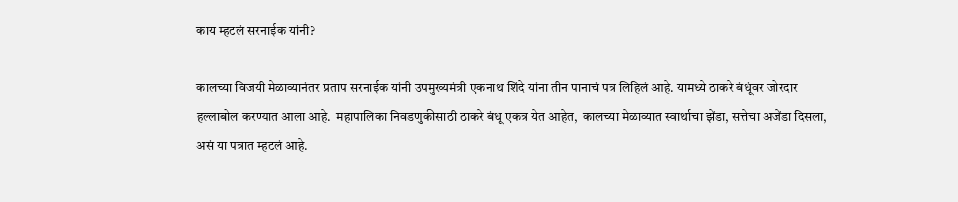काय म्हटलं सरनाईक यांनी?

कालच्या विजयी मेळाव्यानंतर प्रताप सरनाईक यांनी उपमुख्यमंत्री एकनाथ शिंदे यांना तीन पानाचं पत्र लिहिलं आहे. यामध्ये ठाकरे बंधूंवर जोरदार हल्लाबोल करण्यात आला आहे.  महापालिका निवडणुकीसाठी ठाकरे बंधू एकत्र येत आहेत,  कालच्या मेळाव्यात स्वार्थाचा झेंडा, सत्तेचा अजेंडा दिसला, असं या पत्रात म्हटलं आहे.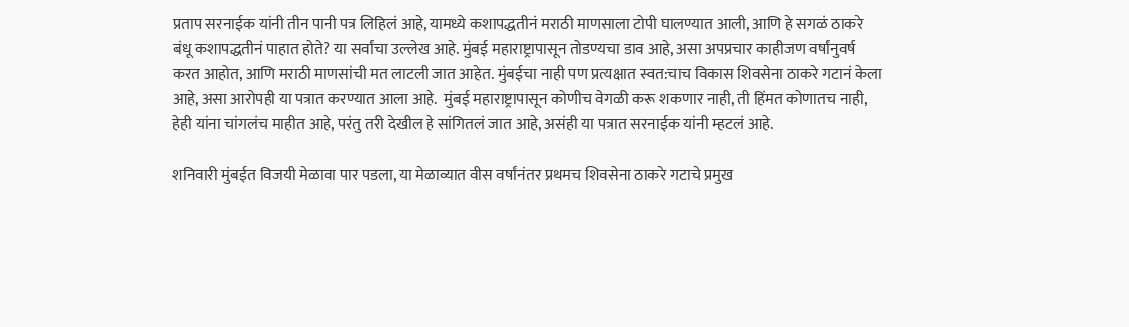प्रताप सरनाईक यांनी तीन पानी पत्र लिहिलं आहे, यामध्ये कशापद्धतीनं मराठी माणसाला टोपी घालण्यात आली, आणि हे सगळं ठाकरे बंधू कशापद्धतीनं पाहात होते? या सर्वांचा उल्लेख आहे. मुंबई महाराष्ट्रापासून तोडण्यचा डाव आहे, असा अपप्रचार काहीजण वर्षांनुवर्ष करत आहोत, आणि मराठी माणसांची मत लाटली जात आहेत. मुंबईचा नाही पण प्रत्यक्षात स्वत:चाच विकास शिवसेना ठाकरे गटानं केला आहे, असा आरोपही या पत्रात करण्यात आला आहे.  मुंबई महाराष्ट्रापासून कोणीच वेगळी करू शकणार नाही, ती हिंमत कोणातच नाही, हेही यांना चांगलंच माहीत आहे, परंतु तरी देखील हे सांगितलं जात आहे, असंही या पत्रात सरनाईक यांनी म्हटलं आहे.

शनिवारी मुंबईत विजयी मेळावा पार पडला, या मेळाव्यात वीस वर्षांनंतर प्रथमच शिवसेना ठाकरे गटाचे प्रमुख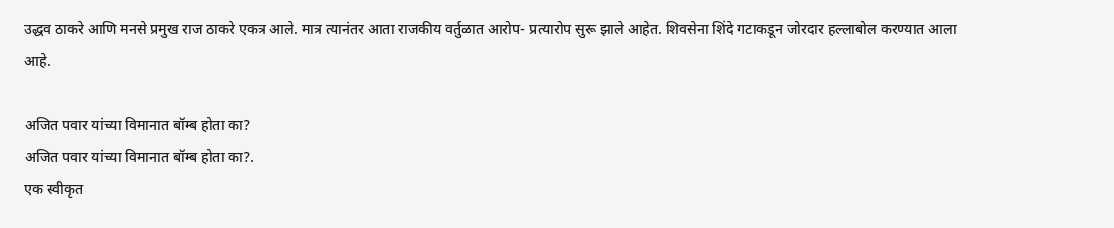उद्धव ठाकरे आणि मनसे प्रमुख राज ठाकरे एकत्र आले. मात्र त्यानंतर आता राजकीय वर्तुळात आरोप- प्रत्यारोप सुरू झाले आहेत. शिवसेना शिंदे गटाकडून जोरदार हल्लाबोल करण्यात आला आहे.

अजित पवार यांच्या विमानात बॉम्ब होता का?
अजित पवार यांच्या विमानात बॉम्ब होता का?.
एक स्वीकृत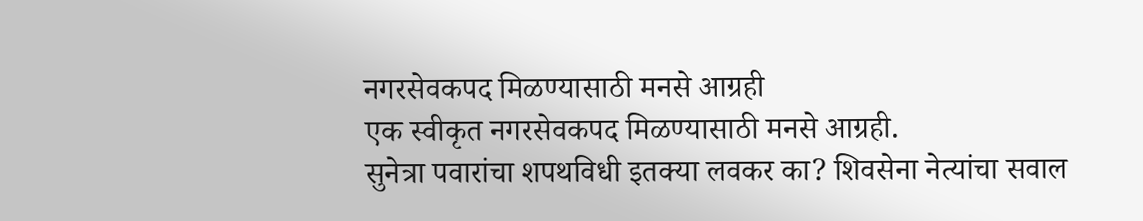नगरसेवकपद मिळण्यासाठी मनसे आग्रही
एक स्वीकृत नगरसेवकपद मिळण्यासाठी मनसे आग्रही.
सुनेत्रा पवारांचा शपथविधी इतक्या लवकर का? शिवसेना नेत्यांचा सवाल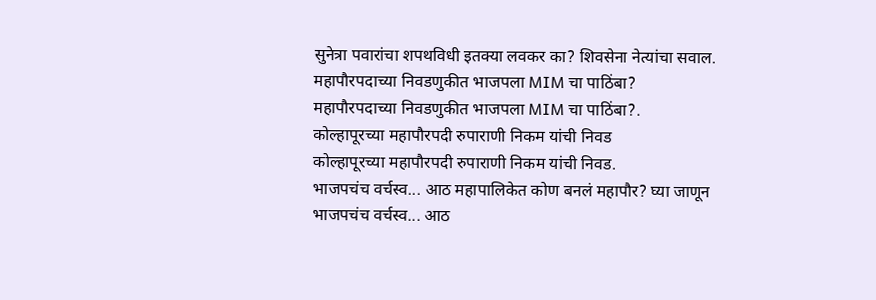सुनेत्रा पवारांचा शपथविधी इतक्या लवकर का? शिवसेना नेत्यांचा सवाल.
महापौरपदाच्या निवडणुकीत भाजपला MIM चा पाठिंबा?
महापौरपदाच्या निवडणुकीत भाजपला MIM चा पाठिंबा?.
कोल्हापूरच्या महापौरपदी रुपाराणी निकम यांची निवड
कोल्हापूरच्या महापौरपदी रुपाराणी निकम यांची निवड.
भाजपचंच वर्चस्व... आठ महापालिकेत कोण बनलं महापौर? घ्या जाणून
भाजपचंच वर्चस्व... आठ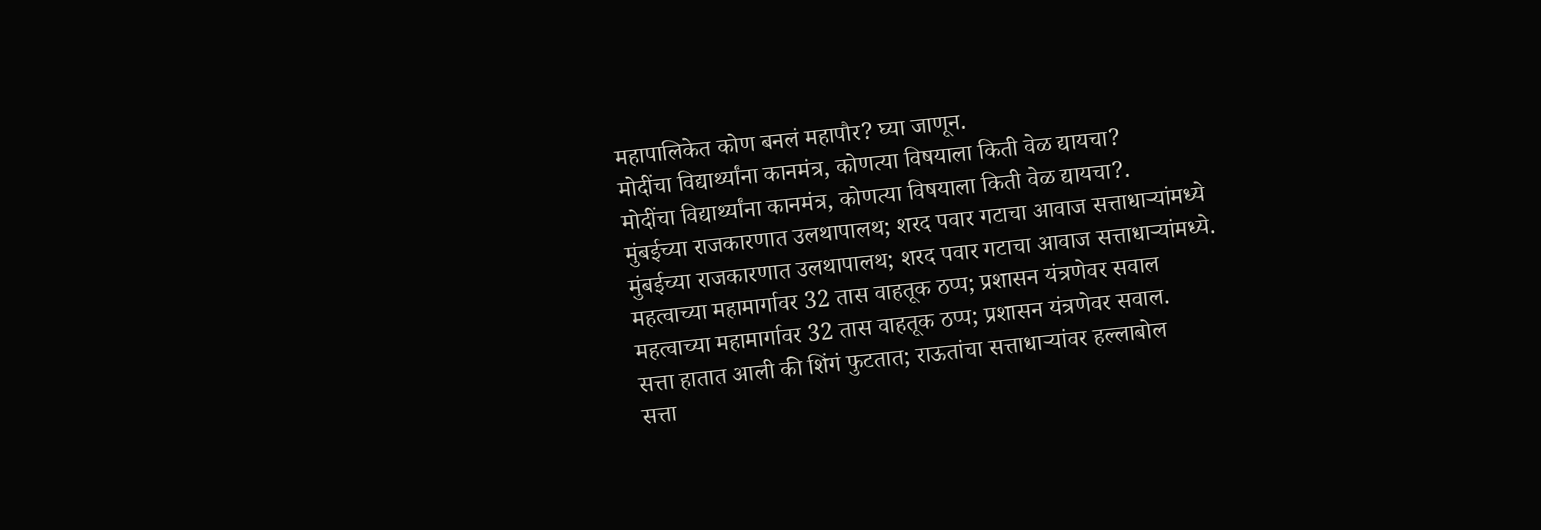महापालिकेत कोण बनलं महापौर? घ्या जाणून.
मोदींचा विद्यार्थ्यांना कानमंत्र, कोणत्या विषयाला किती वेळ द्यायचा?
मोदींचा विद्यार्थ्यांना कानमंत्र, कोणत्या विषयाला किती वेळ द्यायचा?.
मुंबईच्या राजकारणात उलथापालथ; शरद पवार गटाचा आवाज सत्ताधाऱ्यांमध्ये
मुंबईच्या राजकारणात उलथापालथ; शरद पवार गटाचा आवाज सत्ताधाऱ्यांमध्ये.
महत्वाच्या महामार्गावर 32 तास वाहतूक ठप्प; प्रशासन यंत्रणेवर सवाल
महत्वाच्या महामार्गावर 32 तास वाहतूक ठप्प; प्रशासन यंत्रणेवर सवाल.
सत्ता हातात आली की शिंगं फुटतात; राऊतांचा सत्ताधाऱ्यांवर हल्लाबोल
सत्ता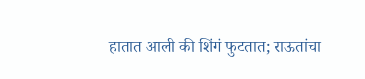हातात आली की शिंगं फुटतात; राऊतांचा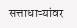सत्ताधाऱ्यांवर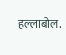हल्लाबोल.